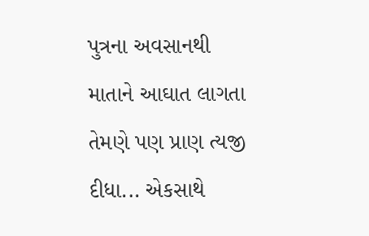પુત્રના અવસાનથી માતાને આઘાત લાગતા તેમણે પણ પ્રાણ ત્યજી દીધા... એકસાથે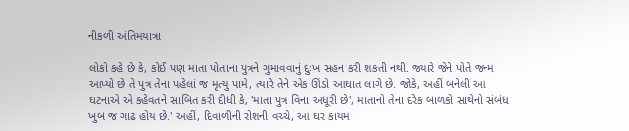નીકળી અંતિમયાત્રા

લોકો કહે છે કે, કોઈ પણ માતા પોતાના પુત્રને ગુમાવવાનું દુઃખ સહન કરી શકતી નથી. જ્યારે જેને પોતે જન્મ આપ્યો છે તે પુત્ર તેના પહેલાં જ મૃત્યુ પામે, ત્યારે તેને એક ઊંડો આઘાત લાગે છે. જોકે, અહીં બનેલી આ ઘટનાએ એ કહેવતને સાબિત કરી દીધી કે, 'માતા પુત્ર વિના અધૂરી છે', માતાનો તેના દરેક બાળકો સાથેનો સંબંધ ખુબ જ ગાઢ હોય છે.' અહીં, દિવાળીની રોશની વચ્ચે, આ ઘર કાયમ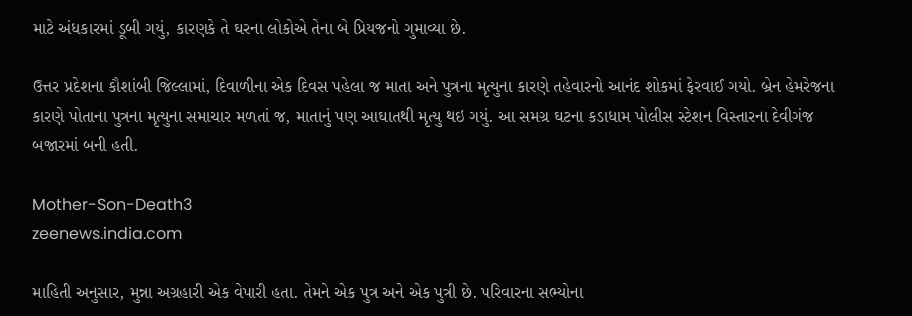માટે અંધકારમાં ડૂબી ગયું, કારણકે તે ઘરના લોકોએ તેના બે પ્રિયજનો ગુમાવ્યા છે.

ઉત્તર પ્રદેશના કૌશાંબી જિલ્લામાં, દિવાળીના એક દિવસ પહેલા જ માતા અને પુત્રના મૃત્યુના કારણે તહેવારનો આનંદ શોકમાં ફેરવાઈ ગયો. બ્રેન હેમરેજના કારણે પોતાના પુત્રના મૃત્યુના સમાચાર મળતાં જ, માતાનું પણ આઘાતથી મૃત્યુ થઇ ગયું. આ સમગ્ર ઘટના કડાધામ પોલીસ સ્ટેશન વિસ્તારના દેવીગંજ બજારમાં બની હતી.

Mother-Son-Death3
zeenews.india.com

માહિતી અનુસાર, મુન્ના અગ્રહારી એક વેપારી હતા. તેમને એક પુત્ર અને એક પુત્રી છે. પરિવારના સભ્યોના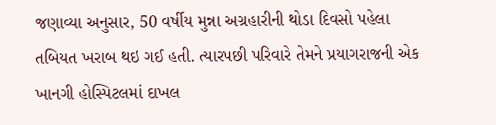જણાવ્યા અનુસાર, 50 વર્ષીય મુન્ના અગ્રહારીની થોડા દિવસો પહેલા તબિયત ખરાબ થઇ ગઈ હતી. ત્યારપછી પરિવારે તેમને પ્રયાગરાજની એક ખાનગી હોસ્પિટલમાં દાખલ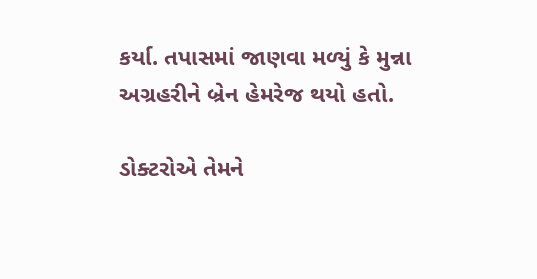કર્યા. તપાસમાં જાણવા મળ્યું કે મુન્ના અગ્રહરીને બ્રેન હેમરેજ થયો હતો.

ડોક્ટરોએ તેમને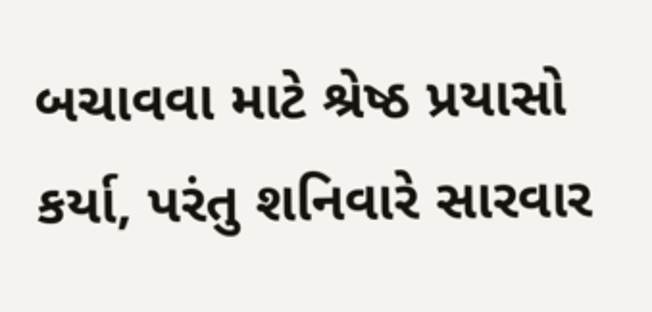બચાવવા માટે શ્રેષ્ઠ પ્રયાસો કર્યા, પરંતુ શનિવારે સારવાર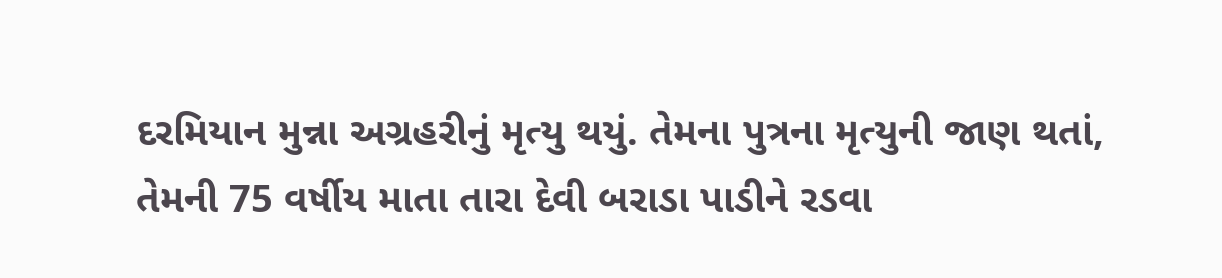દરમિયાન મુન્ના અગ્રહરીનું મૃત્યુ થયું. તેમના પુત્રના મૃત્યુની જાણ થતાં, તેમની 75 વર્ષીય માતા તારા દેવી બરાડા પાડીને રડવા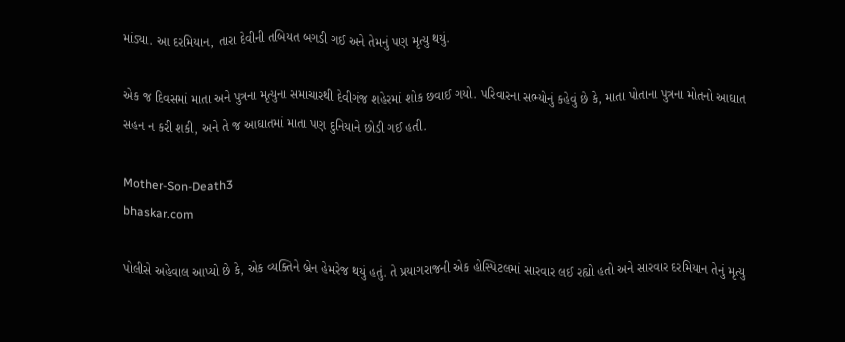માંડ્યા. આ દરમિયાન, તારા દેવીની તબિયત બગડી ગઈ અને તેમનું પણ મૃત્યુ થયું.

એક જ દિવસમાં માતા અને પુત્રના મૃત્યુના સમાચારથી દેવીગંજ શહેરમાં શોક છવાઈ ગયો. પરિવારના સભ્યોનું કહેવું છે કે, માતા પોતાના પુત્રના મોતનો આઘાત સહન ન કરી શકી, અને તે જ આઘાતમાં માતા પણ દુનિયાને છોડી ગઈ હતી.

Mother-Son-Death3
bhaskar.com

પોલીસે અહેવાલ આપ્યો છે કે, એક વ્યક્તિને બ્રેન હેમરેજ થયું હતું. તે પ્રયાગરાજની એક હોસ્પિટલમાં સારવાર લઈ રહ્યો હતો અને સારવાર દરમિયાન તેનું મૃત્યુ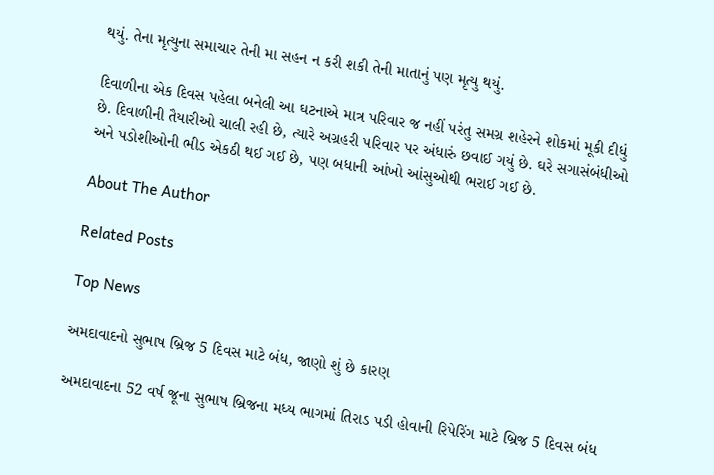થયું. તેના મૃત્યુના સમાચાર તેની મા સહન ન કરી શકી તેની માતાનું પણ મૃત્યુ થયું.

દિવાળીના એક દિવસ પહેલા બનેલી આ ઘટનાએ માત્ર પરિવાર જ નહીં પરંતુ સમગ્ર શહેરને શોકમાં મૂકી દીધું છે. દિવાળીની તૈયારીઓ ચાલી રહી છે, ત્યારે અગ્રહરી પરિવાર પર અંધારું છવાઈ ગયું છે. ઘરે સગાસંબંધીઓ અને પડોશીઓની ભીડ એકઠી થઈ ગઈ છે, પણ બધાની આંખો આંસુઓથી ભરાઈ ગઈ છે.

About The Author

Related Posts

Top News

અમદાવાદનો સુભાષ બ્રિજ 5 દિવસ માટે બંધ, જાણો શું છે કારણ

અમદાવાદના 52 વર્ષ જૂના સુભાષ બ્રિજના મધ્ય ભાગમાં તિરાડ પડી હોવાની રિપેરિંગ માટે બ્રિજ 5 દિવસ બંધ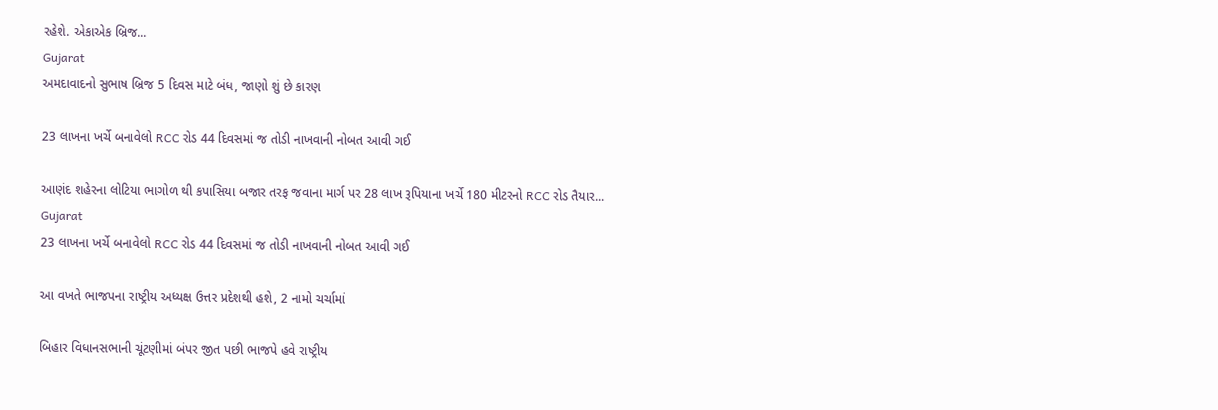રહેશે. એકાએક બ્રિજ...
Gujarat
અમદાવાદનો સુભાષ બ્રિજ 5 દિવસ માટે બંધ, જાણો શું છે કારણ

23 લાખના ખર્ચે બનાવેલો RCC રોડ 44 દિવસમાં જ તોડી નાખવાની નોબત આવી ગઈ

આણંદ શહેરના લોટિયા ભાગોળ થી કપાસિયા બજાર તરફ જવાના માર્ગ પર 28 લાખ રૂપિયાના ખર્ચે 180 મીટરનો RCC રોડ તૈયાર...
Gujarat
23 લાખના ખર્ચે બનાવેલો RCC રોડ 44 દિવસમાં જ તોડી નાખવાની નોબત આવી ગઈ

આ વખતે ભાજપના રાષ્ટ્રીય અધ્યક્ષ ઉત્તર પ્રદેશથી હશે, 2 નામો ચર્ચામાં

બિહાર વિધાનસભાની ચૂંટણીમાં બંપર જીત પછી ભાજપે હવે રાષ્ટ્રીય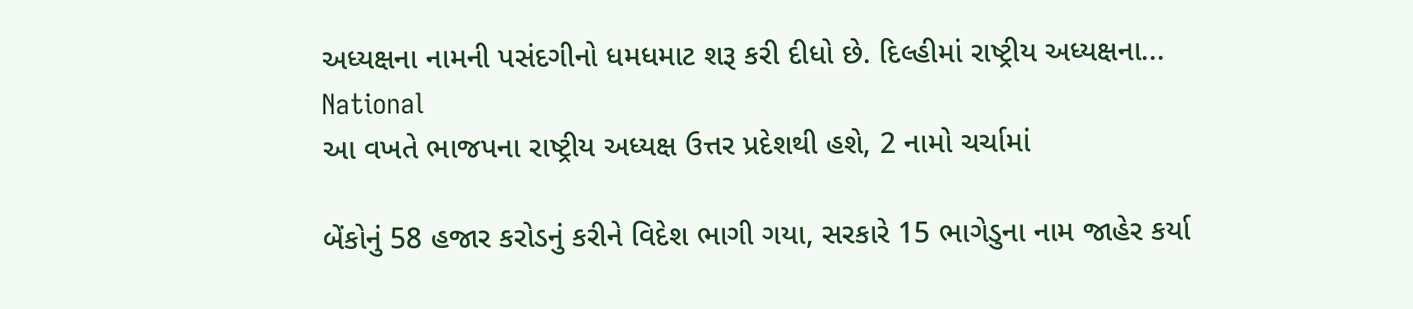અધ્યક્ષના નામની પસંદગીનો ધમધમાટ શરૂ કરી દીધો છે. દિલ્હીમાં રાષ્ટ્રીય અધ્યક્ષના...
National
આ વખતે ભાજપના રાષ્ટ્રીય અધ્યક્ષ ઉત્તર પ્રદેશથી હશે, 2 નામો ચર્ચામાં

બેંકોનું 58 હજાર કરોડનું કરીને વિદેશ ભાગી ગયા, સરકારે 15 ભાગેડુના નામ જાહેર કર્યા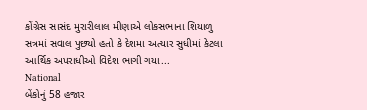કોંગ્રેસ સાસંદ મુરારીલાલ મીણાએ લોકસભાના શિયાળુ સત્રમાં સવાલ પુછ્યો હતો કે દેશમા અત્યાર સુધીમાં કેટલા આર્થિક અપરાધીઓ વિદેશ ભાગી ગયા...
National
બેંકોનું 58 હજાર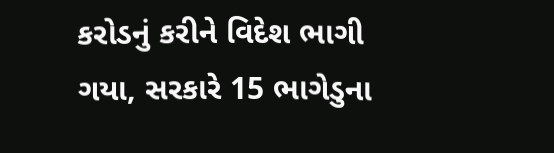કરોડનું કરીને વિદેશ ભાગી ગયા, સરકારે 15 ભાગેડુના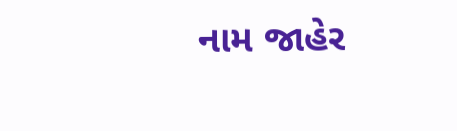નામ જાહેર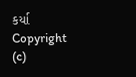કર્યા
Copyright (c)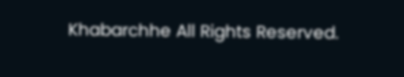Khabarchhe All Rights Reserved.